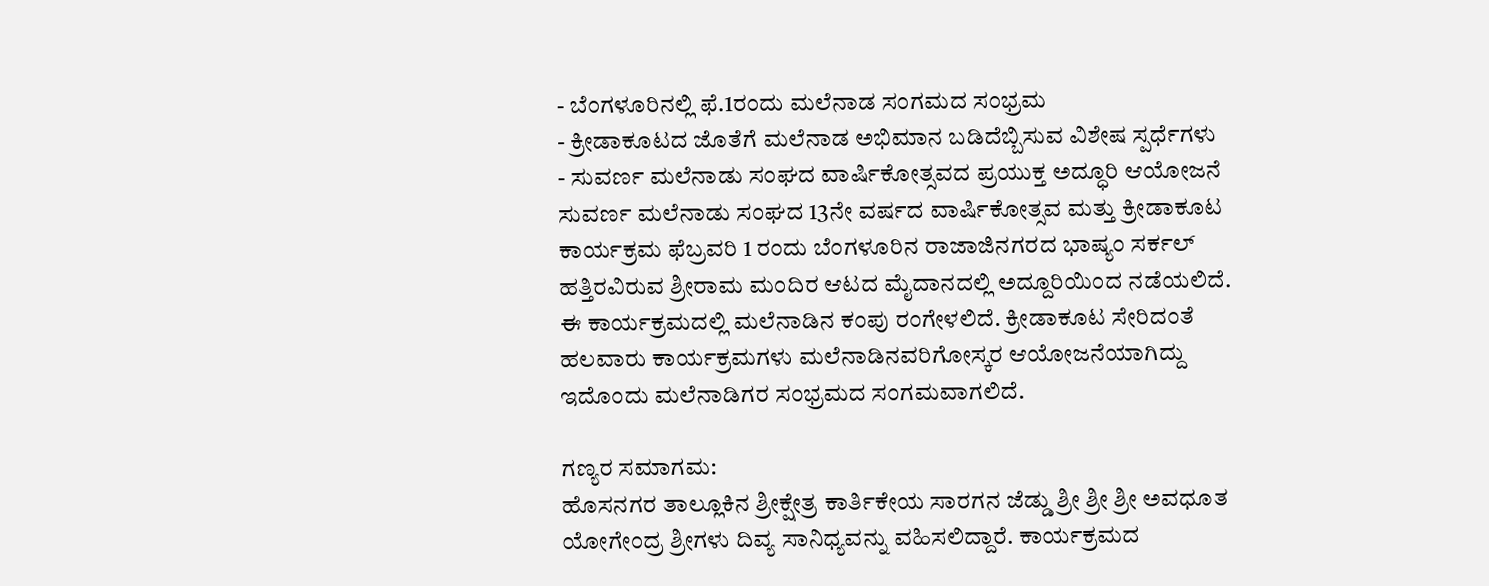- ಬೆಂಗಳೂರಿನಲ್ಲಿ ಫೆ.1ರಂದು ಮಲೆನಾಡ ಸಂಗಮದ ಸಂಭ್ರಮ
- ಕ್ರೀಡಾಕೂಟದ ಜೊತೆಗೆ ಮಲೆನಾಡ ಅಭಿಮಾನ ಬಡಿದೆಬ್ಬಿಸುವ ವಿಶೇಷ ಸ್ಪರ್ಧೆಗಳು
- ಸುವರ್ಣ ಮಲೆನಾಡು ಸಂಘದ ವಾರ್ಷಿಕೋತ್ಸವದ ಪ್ರಯುಕ್ತ ಅದ್ಧೂರಿ ಆಯೋಜನೆ
ಸುವರ್ಣ ಮಲೆನಾಡು ಸಂಘದ 13ನೇ ವರ್ಷದ ವಾರ್ಷಿಕೋತ್ಸವ ಮತ್ತು ಕ್ರೀಡಾಕೂಟ ಕಾರ್ಯಕ್ರಮ ಫೆಬ್ರವರಿ 1 ರಂದು ಬೆಂಗಳೂರಿನ ರಾಜಾಜಿನಗರದ ಭಾಷ್ಯಂ ಸರ್ಕಲ್ ಹತ್ತಿರವಿರುವ ಶ್ರೀರಾಮ ಮಂದಿರ ಆಟದ ಮೈದಾನದಲ್ಲಿ ಅದ್ದೂರಿಯಿಂದ ನಡೆಯಲಿದೆ. ಈ ಕಾರ್ಯಕ್ರಮದಲ್ಲಿ ಮಲೆನಾಡಿನ ಕಂಪು ರಂಗೇಳಲಿದೆ. ಕ್ರೀಡಾಕೂಟ ಸೇರಿದಂತೆ ಹಲವಾರು ಕಾರ್ಯಕ್ರಮಗಳು ಮಲೆನಾಡಿನವರಿಗೋಸ್ಕರ ಆಯೋಜನೆಯಾಗಿದ್ದು ಇದೊಂದು ಮಲೆನಾಡಿಗರ ಸಂಭ್ರಮದ ಸಂಗಮವಾಗಲಿದೆ.

ಗಣ್ಯರ ಸಮಾಗಮ:
ಹೊಸನಗರ ತಾಲ್ಲೂಕಿನ ಶ್ರೀಕ್ಷೇತ್ರ ಕಾರ್ತಿಕೇಯ ಸಾರಗನ ಜೆಡ್ಡು ಶ್ರೀ ಶ್ರೀ ಶ್ರೀ ಅವಧೂತ ಯೋಗೇಂದ್ರ ಶ್ರೀಗಳು ದಿವ್ಯ ಸಾನಿಧ್ಯವನ್ನು ವಹಿಸಲಿದ್ದಾರೆ. ಕಾರ್ಯಕ್ರಮದ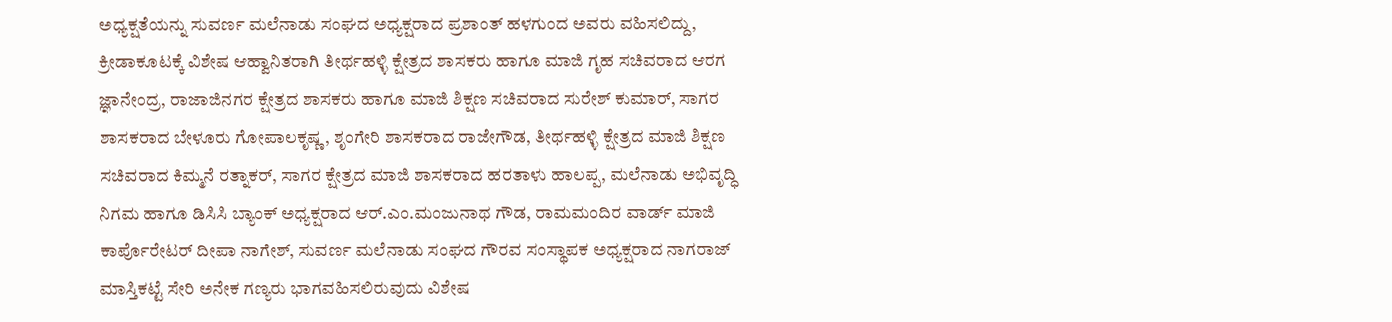ಅಧ್ಯಕ್ಷತೆಯನ್ನು ಸುವರ್ಣ ಮಲೆನಾಡು ಸಂಘದ ಅಧ್ಯಕ್ಷರಾದ ಪ್ರಶಾಂತ್ ಹಳಗುಂದ ಅವರು ವಹಿಸಲಿದ್ದು, ಕ್ರೀಡಾಕೂಟಕ್ಕೆ ವಿಶೇಷ ಆಹ್ವಾನಿತರಾಗಿ ತೀರ್ಥಹಳ್ಳಿ ಕ್ಷೇತ್ರದ ಶಾಸಕರು ಹಾಗೂ ಮಾಜಿ ಗೃಹ ಸಚಿವರಾದ ಆರಗ ಜ್ಞಾನೇಂದ್ರ, ರಾಜಾಜಿನಗರ ಕ್ಷೇತ್ರದ ಶಾಸಕರು ಹಾಗೂ ಮಾಜಿ ಶಿಕ್ಷಣ ಸಚಿವರಾದ ಸುರೇಶ್ ಕುಮಾರ್, ಸಾಗರ ಶಾಸಕರಾದ ಬೇಳೂರು ಗೋಪಾಲಕೃಷ್ಣ, ಶೃಂಗೇರಿ ಶಾಸಕರಾದ ರಾಜೇಗೌಡ, ತೀರ್ಥಹಳ್ಳಿ ಕ್ಷೇತ್ರದ ಮಾಜಿ ಶಿಕ್ಷಣ ಸಚಿವರಾದ ಕಿಮ್ಮನೆ ರತ್ನಾಕರ್, ಸಾಗರ ಕ್ಷೇತ್ರದ ಮಾಜಿ ಶಾಸಕರಾದ ಹರತಾಳು ಹಾಲಪ್ಪ, ಮಲೆನಾಡು ಅಭಿವೃದ್ಧಿ ನಿಗಮ ಹಾಗೂ ಡಿಸಿಸಿ ಬ್ಯಾಂಕ್ ಅಧ್ಯಕ್ಷರಾದ ಆರ್.ಎಂ.ಮಂಜುನಾಥ ಗೌಡ, ರಾಮಮಂದಿರ ವಾರ್ಡ್ ಮಾಜಿ ಕಾರ್ಪೊರೇಟರ್ ದೀಪಾ ನಾಗೇಶ್, ಸುವರ್ಣ ಮಲೆನಾಡು ಸಂಘದ ಗೌರವ ಸಂಸ್ಥಾಪಕ ಅಧ್ಯಕ್ಷರಾದ ನಾಗರಾಜ್ ಮಾಸ್ತಿಕಟ್ಟೆ ಸೇರಿ ಅನೇಕ ಗಣ್ಯರು ಭಾಗವಹಿಸಲಿರುವುದು ವಿಶೇಷ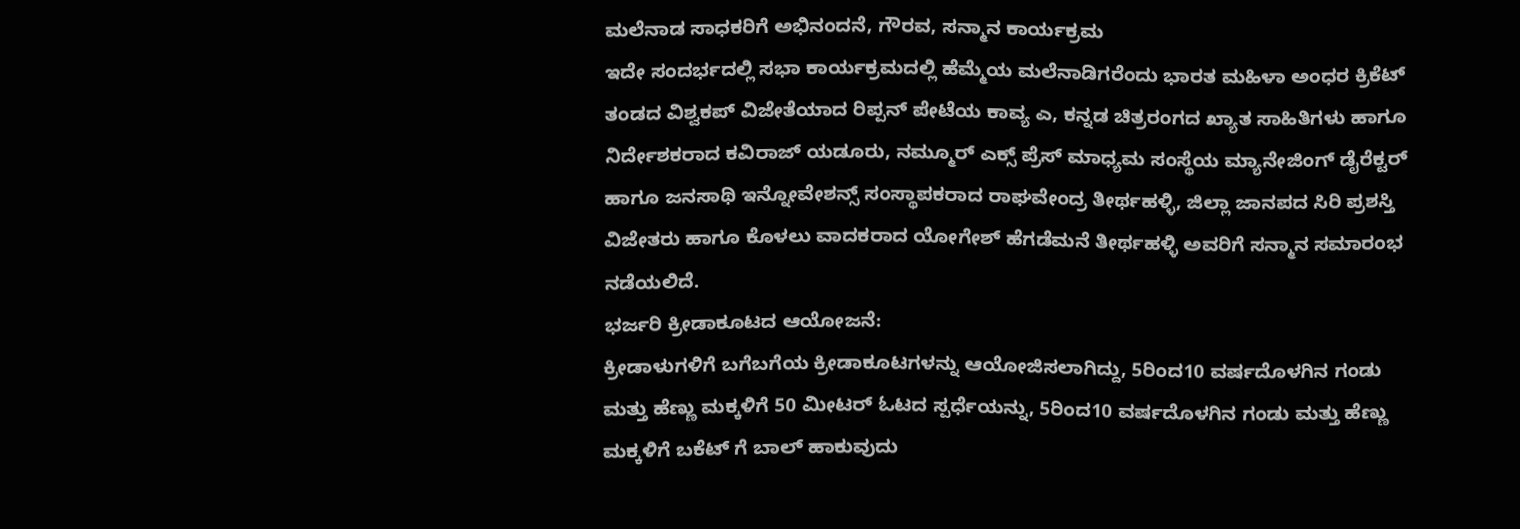ಮಲೆನಾಡ ಸಾಧಕರಿಗೆ ಅಭಿನಂದನೆ, ಗೌರವ, ಸನ್ಮಾನ ಕಾರ್ಯಕ್ರಮ
ಇದೇ ಸಂದರ್ಭದಲ್ಲಿ ಸಭಾ ಕಾರ್ಯಕ್ರಮದಲ್ಲಿ ಹೆಮ್ಮೆಯ ಮಲೆನಾಡಿಗರೆಂದು ಭಾರತ ಮಹಿಳಾ ಅಂಧರ ಕ್ರಿಕೆಟ್ ತಂಡದ ವಿಶ್ವಕಪ್ ವಿಜೇತೆಯಾದ ರಿಪ್ಪನ್ ಪೇಟೆಯ ಕಾವ್ಯ ಎ, ಕನ್ನಡ ಚಿತ್ರರಂಗದ ಖ್ಯಾತ ಸಾಹಿತಿಗಳು ಹಾಗೂ ನಿರ್ದೇಶಕರಾದ ಕವಿರಾಜ್ ಯಡೂರು, ನಮ್ಮೂರ್ ಎಕ್ಸ್ ಪ್ರೆಸ್ ಮಾಧ್ಯಮ ಸಂಸ್ಥೆಯ ಮ್ಯಾನೇಜಿಂಗ್ ಡೈರೆಕ್ಟರ್ ಹಾಗೂ ಜನಸಾಥಿ ಇನ್ನೋವೇಶನ್ಸ್ ಸಂಸ್ಥಾಪಕರಾದ ರಾಘವೇಂದ್ರ ತೀರ್ಥಹಳ್ಳಿ, ಜಿಲ್ಲಾ ಜಾನಪದ ಸಿರಿ ಪ್ರಶಸ್ತಿ ವಿಜೇತರು ಹಾಗೂ ಕೊಳಲು ವಾದಕರಾದ ಯೋಗೇಶ್ ಹೆಗಡೆಮನೆ ತೀರ್ಥಹಳ್ಳಿ ಅವರಿಗೆ ಸನ್ಮಾನ ಸಮಾರಂಭ ನಡೆಯಲಿದೆ.
ಭರ್ಜರಿ ಕ್ರೀಡಾಕೂಟದ ಆಯೋಜನೆ:
ಕ್ರೀಡಾಳುಗಳಿಗೆ ಬಗೆಬಗೆಯ ಕ್ರೀಡಾಕೂಟಗಳನ್ನು ಆಯೋಜಿಸಲಾಗಿದ್ದು, 5ರಿಂದ10 ವರ್ಷದೊಳಗಿನ ಗಂಡು ಮತ್ತು ಹೆಣ್ಣು ಮಕ್ಕಳಿಗೆ 50 ಮೀಟರ್ ಓಟದ ಸ್ಪರ್ಧೆಯನ್ನು, 5ರಿಂದ10 ವರ್ಷದೊಳಗಿನ ಗಂಡು ಮತ್ತು ಹೆಣ್ಣು ಮಕ್ಕಳಿಗೆ ಬಕೆಟ್ ಗೆ ಬಾಲ್ ಹಾಕುವುದು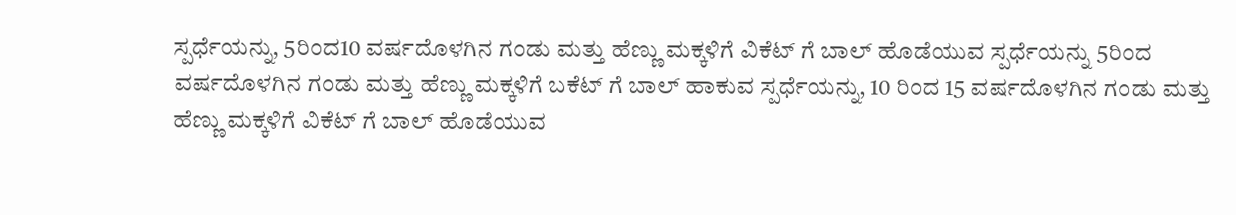ಸ್ಪರ್ಧೆಯನ್ನು, 5ರಿಂದ10 ವರ್ಷದೊಳಗಿನ ಗಂಡು ಮತ್ತು ಹೆಣ್ಣು ಮಕ್ಕಳಿಗೆ ವಿಕೆಟ್ ಗೆ ಬಾಲ್ ಹೊಡೆಯುವ ಸ್ಪರ್ಧೆಯನ್ನು 5ರಿಂದ ವರ್ಷದೊಳಗಿನ ಗಂಡು ಮತ್ತು ಹೆಣ್ಣು ಮಕ್ಕಳಿಗೆ ಬಕೆಟ್ ಗೆ ಬಾಲ್ ಹಾಕುವ ಸ್ಪರ್ಧೆಯನ್ನು, 10 ರಿಂದ 15 ವರ್ಷದೊಳಗಿನ ಗಂಡು ಮತ್ತು ಹೆಣ್ಣು ಮಕ್ಕಳಿಗೆ ವಿಕೆಟ್ ಗೆ ಬಾಲ್ ಹೊಡೆಯುವ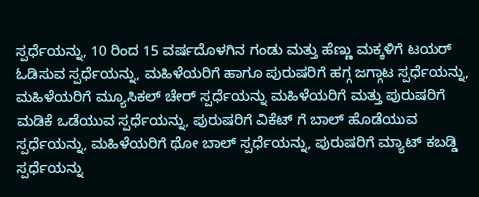ಸ್ಪರ್ಧೆಯನ್ನು, 10 ರಿಂದ 15 ವರ್ಷದೊಳಗಿನ ಗಂಡು ಮತ್ತು ಹೆಣ್ಣು ಮಕ್ಕಳಿಗೆ ಟಯರ್ ಓಡಿಸುವ ಸ್ಪರ್ಧೆಯನ್ನು, ಮಹಿಳೆಯರಿಗೆ ಹಾಗೂ ಪುರುಷರಿಗೆ ಹಗ್ಗ ಜಗ್ಗಾಟ ಸ್ಪರ್ಧೆಯನ್ನು, ಮಹಿಳೆಯರಿಗೆ ಮ್ಯೂಸಿಕಲ್ ಚೇರ್ ಸ್ಪರ್ಧೆಯನ್ನು ಮಹಿಳೆಯರಿಗೆ ಮತ್ತು ಪುರುಷರಿಗೆ ಮಡಿಕೆ ಒಡೆಯುವ ಸ್ಪರ್ಧೆಯನ್ನು, ಪುರುಷರಿಗೆ ವಿಕೆಟ್ ಗೆ ಬಾಲ್ ಹೊಡೆಯುವ ಸ್ಪರ್ಧೆಯನ್ನು, ಮಹಿಳೆಯರಿಗೆ ಥೋ ಬಾಲ್ ಸ್ಪರ್ಧೆಯನ್ನು, ಪುರುಷರಿಗೆ ಮ್ಯಾಟ್ ಕಬಡ್ಡಿ ಸ್ಪರ್ಧೆಯನ್ನು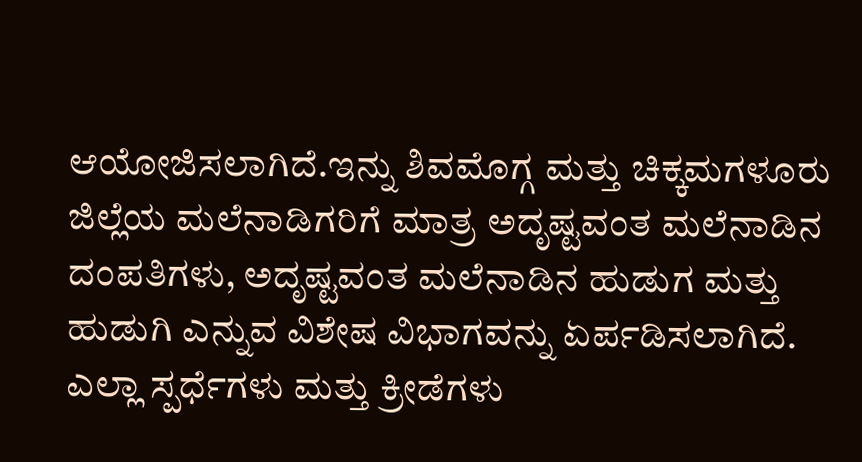ಆಯೋಜಿಸಲಾಗಿದೆ.ಇನ್ನು ಶಿವಮೊಗ್ಗ ಮತ್ತು ಚಿಕ್ಕಮಗಳೂರು ಜಿಲ್ಲೆಯ ಮಲೆನಾಡಿಗರಿಗೆ ಮಾತ್ರ ಅದೃಷ್ಟವಂತ ಮಲೆನಾಡಿನ ದಂಪತಿಗಳು, ಅದೃಷ್ಟವಂತ ಮಲೆನಾಡಿನ ಹುಡುಗ ಮತ್ತು ಹುಡುಗಿ ಎನ್ನುವ ವಿಶೇಷ ವಿಭಾಗವನ್ನು ಏರ್ಪಡಿಸಲಾಗಿದೆ. ಎಲ್ಲಾ ಸ್ಪರ್ಧೆಗಳು ಮತ್ತು ಕ್ರೀಡೆಗಳು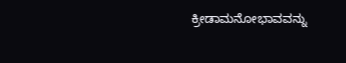ಕ್ರೀಡಾಮನೋಭಾವವನ್ನು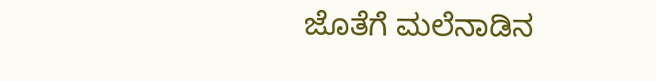ಜೊತೆಗೆ ಮಲೆನಾಡಿನ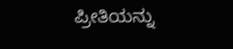ಪ್ರೀತಿಯನ್ನು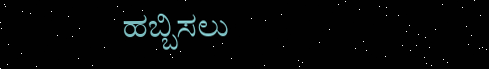ಹಬ್ಬಿಸಲು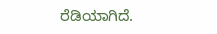ರೆಡಿಯಾಗಿದೆ.